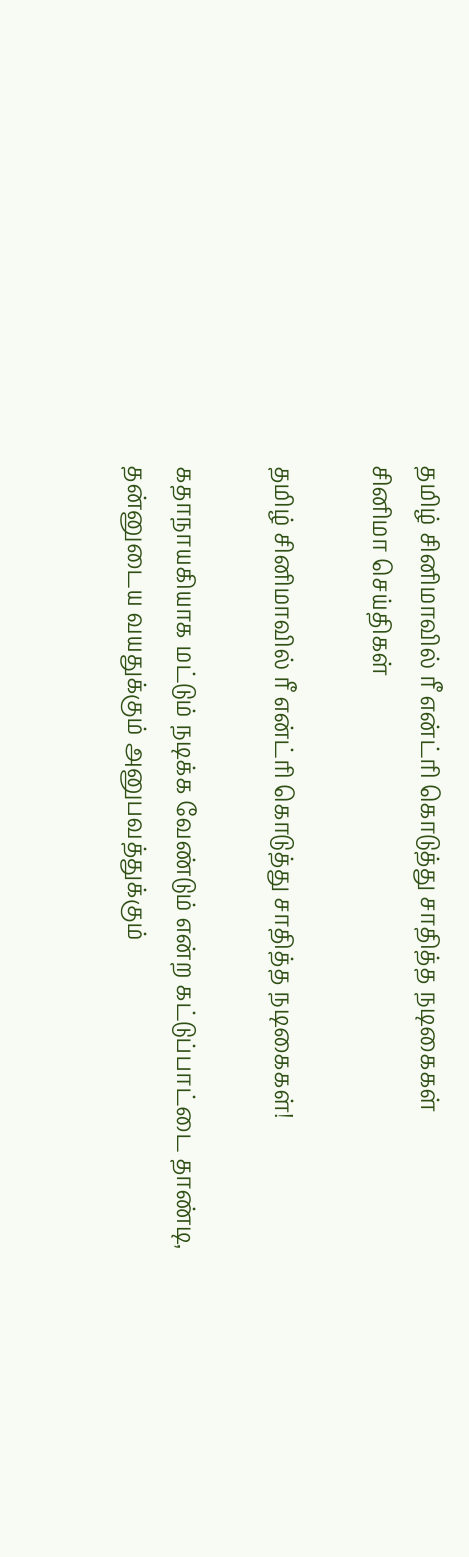தமிழ் சினிமாவில் ரீ என்ட்ரி கொடுத்து சாதித்த நடிகைகள்
சினிமா செய்திகள்

தமிழ் சினிமாவில் ரீ என்ட்ரி கொடுத்து சாதித்த நடிகைகள்!

கதாநாயகியாக மட்டும் நடிக்க வேண்டும் என்ற கட்டுப்பாட்டை தாண்டி, தன்னுடைய வயதுக்கும் அனுபவத்துக்கும்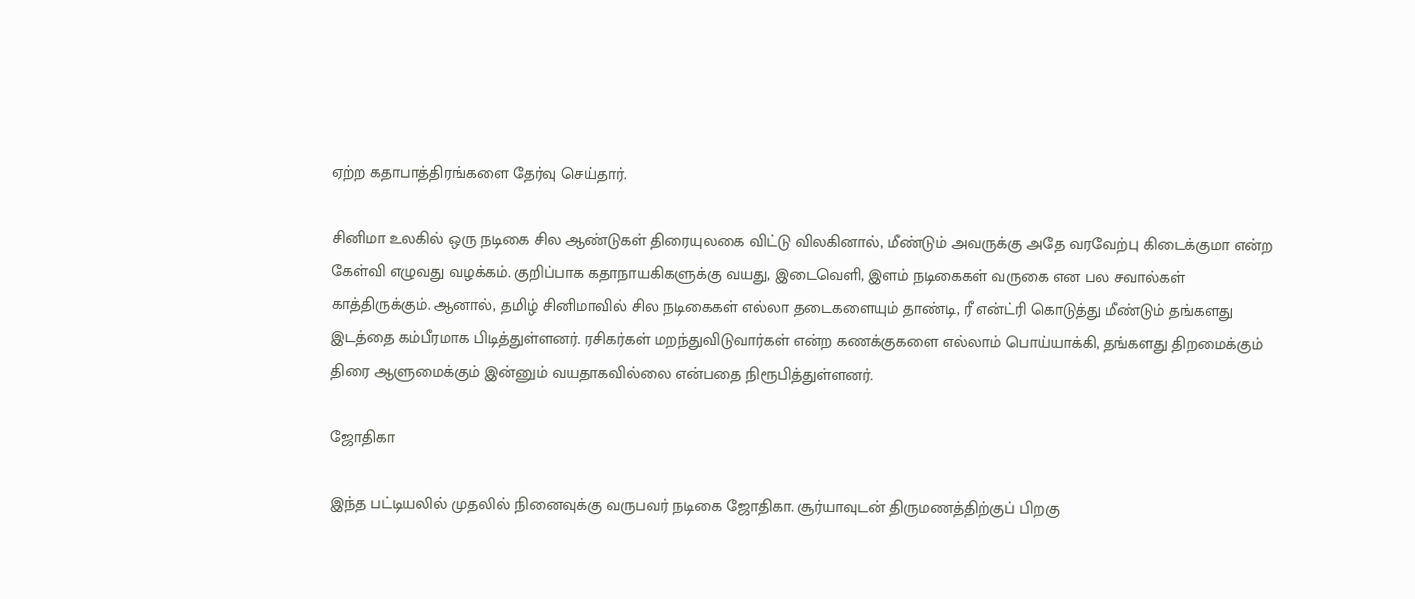ஏற்ற கதாபாத்திரங்களை தேர்வு செய்தார்.

சினிமா உலகில் ஒரு நடிகை சில ஆண்டுகள் திரையுலகை விட்டு விலகினால், மீண்டும் அவருக்கு அதே வரவேற்பு கிடைக்குமா என்ற கேள்வி எழுவது வழக்கம். குறிப்பாக கதாநாயகிகளுக்கு வயது, இடைவெளி, இளம் நடிகைகள் வருகை என பல சவால்கள் காத்திருக்கும். ஆனால், தமிழ் சினிமாவில் சில நடிகைகள் எல்லா தடைகளையும் தாண்டி, ரீ என்ட்ரி கொடுத்து மீண்டும் தங்களது இடத்தை கம்பீரமாக பிடித்துள்ளனர். ரசிகர்கள் மறந்துவிடுவார்கள் என்ற கணக்குகளை எல்லாம் பொய்யாக்கி, தங்களது திறமைக்கும் திரை ஆளுமைக்கும் இன்னும் வயதாகவில்லை என்பதை நிரூபித்துள்ளனர்.

ஜோதிகா

இந்த பட்டியலில் முதலில் நினைவுக்கு வருபவர் நடிகை ஜோதிகா. சூர்யாவுடன் திருமணத்திற்குப் பிறகு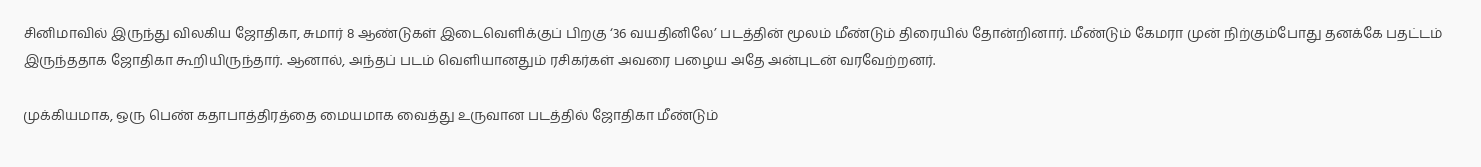சினிமாவில் இருந்து விலகிய ஜோதிகா, சுமார் 8 ஆண்டுகள் இடைவெளிக்குப் பிறகு ‘36 வயதினிலே’ படத்தின் மூலம் மீண்டும் திரையில் தோன்றினார். மீண்டும் கேமரா முன் நிற்கும்போது தனக்கே பதட்டம் இருந்ததாக ஜோதிகா கூறியிருந்தார். ஆனால், அந்தப் படம் வெளியானதும் ரசிகர்கள் அவரை பழைய அதே அன்புடன் வரவேற்றனர்.

முக்கியமாக, ஒரு பெண் கதாபாத்திரத்தை மையமாக வைத்து உருவான படத்தில் ஜோதிகா மீண்டும்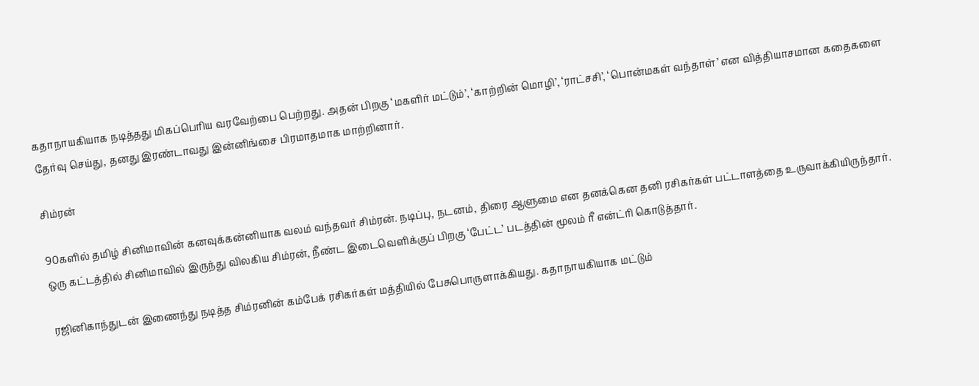கதாநாயகியாக நடித்தது மிகப்பெரிய வரவேற்பை பெற்றது. அதன் பிறகு ‘மகளிர் மட்டும்’, ‘காற்றின் மொழி’, ‘ராட்சசி’, ‘பொன்மகள் வந்தாள்’ என வித்தியாசமான கதைகளை தேர்வு செய்து, தனது இரண்டாவது இன்னிங்சை பிரமாதமாக மாற்றினார்.

சிம்ரன்

90களில் தமிழ் சினிமாவின் கனவுக்கன்னியாக வலம் வந்தவர் சிம்ரன். நடிப்பு, நடனம், திரை ஆளுமை என தனக்கென தனி ரசிகர்கள் பட்டாளத்தை உருவாக்கியிருந்தார். ஒரு கட்டத்தில் சினிமாவில் இருந்து விலகிய சிம்ரன், நீண்ட இடைவெளிக்குப் பிறகு ‘பேட்ட’ படத்தின் மூலம் ரீ என்ட்ரி கொடுத்தார்.

ரஜினிகாந்துடன் இணைந்து நடித்த சிம்ரனின் கம்பேக் ரசிகர்கள் மத்தியில் பேசுபொருளாக்கியது. கதாநாயகியாக மட்டும்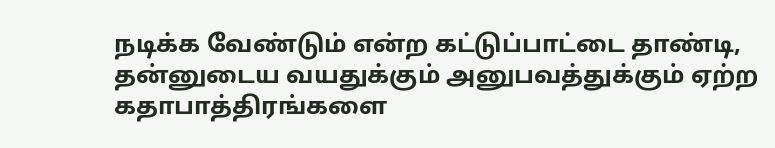நடிக்க வேண்டும் என்ற கட்டுப்பாட்டை தாண்டி, தன்னுடைய வயதுக்கும் அனுபவத்துக்கும் ஏற்ற கதாபாத்திரங்களை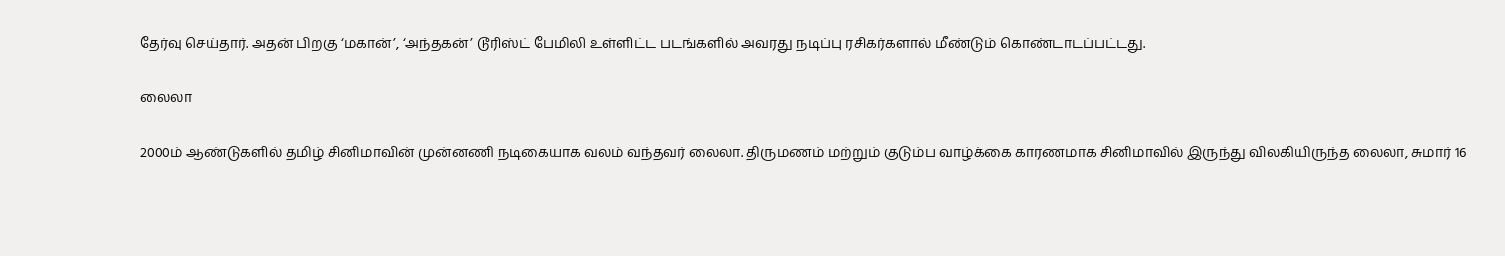தேர்வு செய்தார். அதன் பிறகு ‘மகான்’, ‘அந்தகன்’ டூரிஸ்ட் பேமிலி உள்ளிட்ட படங்களில் அவரது நடிப்பு ரசிகர்களால் மீண்டும் கொண்டாடப்பட்டது.

லைலா

2000ம் ஆண்டுகளில் தமிழ் சினிமாவின் முன்னணி நடிகையாக வலம் வந்தவர் லைலா. திருமணம் மற்றும் குடும்ப வாழ்க்கை காரணமாக சினிமாவில் இருந்து விலகியிருந்த லைலா, சுமார் 16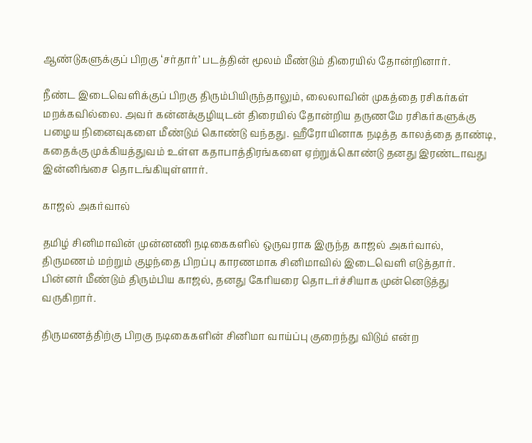ஆண்டுகளுக்குப் பிறகு ‘சர்தார்’ படத்தின் மூலம் மீண்டும் திரையில் தோன்றினார்.

நீண்ட இடைவெளிக்குப் பிறகு திரும்பியிருந்தாலும், லைலாவின் முகத்தை ரசிகர்கள் மறக்கவில்லை. அவர் கன்னக்குழியுடன் திரையில் தோன்றிய தருணமே ரசிகர்களுக்கு பழைய நினைவுகளை மீண்டும் கொண்டு வந்தது. ஹீரோயினாக நடித்த காலத்தை தாண்டி, கதைக்கு முக்கியத்துவம் உள்ள கதாபாத்திரங்களை ஏற்றுக்கொண்டு தனது இரண்டாவது இன்னிங்சை தொடங்கியுள்ளார்.

காஜல் அகர்வால்

தமிழ் சினிமாவின் முன்னணி நடிகைகளில் ஒருவராக இருந்த காஜல் அகர்வால், திருமணம் மற்றும் குழந்தை பிறப்பு காரணமாக சினிமாவில் இடைவெளி எடுத்தார். பின்னர் மீண்டும் திரும்பிய காஜல், தனது கேரியரை தொடர்ச்சியாக முன்னெடுத்து வருகிறார்.

திருமணத்திற்கு பிறகு நடிகைகளின் சினிமா வாய்ப்பு குறைந்து விடும் என்ற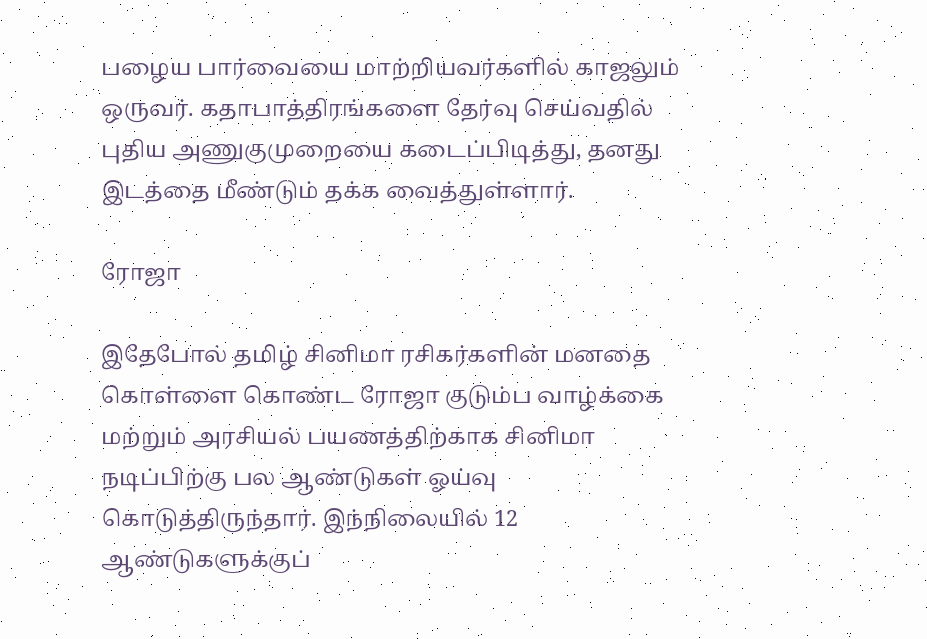பழைய பார்வையை மாற்றியவர்களில் காஜலும் ஒருவர். கதாபாத்திரங்களை தேர்வு செய்வதில் புதிய அணுகுமுறையை கடைப்பிடித்து, தனது இடத்தை மீண்டும் தக்க வைத்துள்ளார்.

ரோஜா

இதேபோல் தமிழ் சினிமா ரசிகர்களின் மனதை கொள்ளை கொண்ட ரோஜா குடும்ப வாழ்க்கை மற்றும் அரசியல் பயணத்திற்காக சினிமா நடிப்பிற்கு பல ஆண்டுகள் ஓய்வு கொடுத்திருந்தார். இந்நிலையில் 12 ஆண்டுகளுக்குப்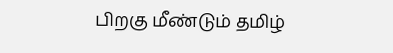பிறகு மீண்டும் தமிழ்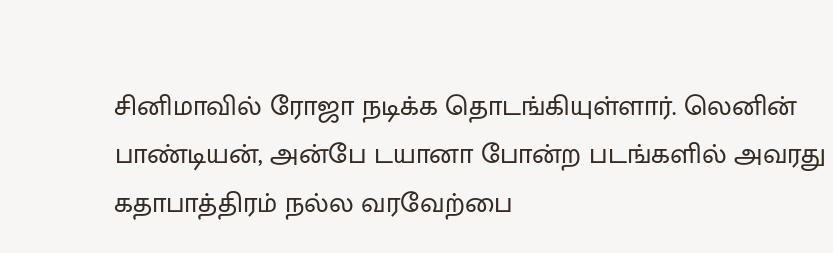சினிமாவில் ரோஜா நடிக்க தொடங்கியுள்ளார். லெனின் பாண்டியன், அன்பே டயானா போன்ற படங்களில் அவரது கதாபாத்திரம் நல்ல வரவேற்பை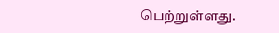பெற்றுள்ளது.